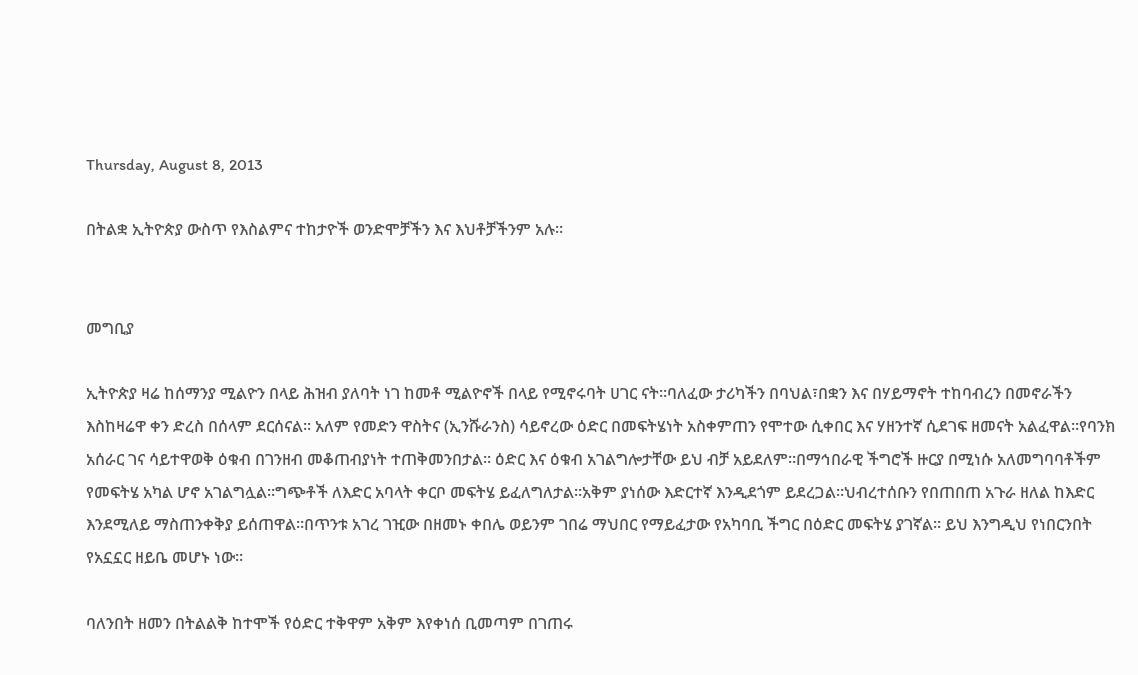Thursday, August 8, 2013

በትልቋ ኢትዮጵያ ውስጥ የእስልምና ተከታዮች ወንድሞቻችን እና እህቶቻችንም አሉ።


መግቢያ

ኢትዮጵያ ዛሬ ከሰማንያ ሚልዮን በላይ ሕዝብ ያለባት ነገ ከመቶ ሚልዮኖች በላይ የሚኖሩባት ሀገር ናት።ባለፈው ታሪካችን በባህል፣በቋን እና በሃይማኖት ተከባብረን በመኖራችን እስከዛሬዋ ቀን ድረስ በሰላም ደርሰናል። አለም የመድን ዋስትና (ኢንሹራንስ) ሳይኖረው ዕድር በመፍትሄነት አስቀምጠን የሞተው ሲቀበር እና ሃዘንተኛ ሲደገፍ ዘመናት አልፈዋል።የባንክ አሰራር ገና ሳይተዋወቅ ዕቁብ በገንዘብ መቆጠብያነት ተጠቅመንበታል። ዕድር እና ዕቁብ አገልግሎታቸው ይህ ብቻ አይደለም።በማኅበራዊ ችግሮች ዙርያ በሚነሱ አለመግባባቶችም የመፍትሄ አካል ሆኖ አገልግሏል።ግጭቶች ለእድር አባላት ቀርቦ መፍትሄ ይፈለግለታል።አቅም ያነሰው እድርተኛ እንዲደጎም ይደረጋል።ህብረተሰቡን የበጠበጠ አጉራ ዘለል ከእድር እንደሚለይ ማስጠንቀቅያ ይሰጠዋል።በጥንቱ አገረ ገዢው በዘመኑ ቀበሌ ወይንም ገበሬ ማህበር የማይፈታው የአካባቢ ችግር በዕድር መፍትሄ ያገኛል። ይህ እንግዲህ የነበርንበት የአኗኗር ዘይቤ መሆኑ ነው።

ባለንበት ዘመን በትልልቅ ከተሞች የዕድር ተቅዋም አቅም እየቀነሰ ቢመጣም በገጠሩ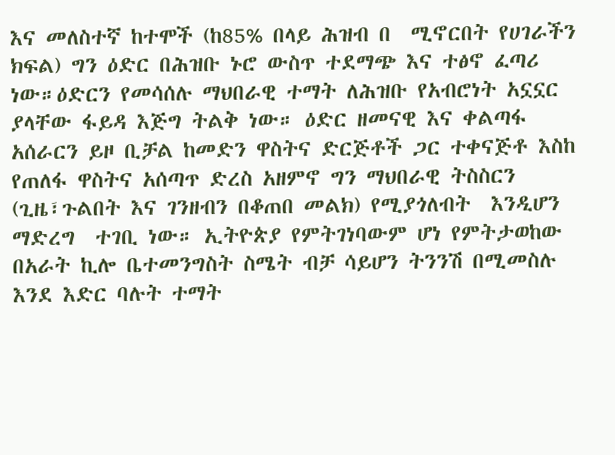እና መለስተኛ ከተሞች (ከ85% በላይ ሕዝብ በ  ሚኖርበት የሀገራችን ክፍል) ግን ዕድር በሕዝቡ ኑሮ ውስጥ ተደማጭ እና ተፅኖ ፈጣሪ ነው።ዕድርን የመሳሰሉ ማህበራዊ ተማት ለሕዝቡ የአብሮነት አኗኗር  ያላቸው ፋይዳ እጅግ ትልቅ ነው። ዕድር ዘመናዊ እና ቀልጣፋ አሰራርን ይዞ ቢቻል ከመድን ዋስትና ድርጅቶች ጋር ተቀናጅቶ እስከ የጠለፋ ዋስትና አሰጣጥ ድረስ አዘምኖ ግን ማህበራዊ ትስስርን (ጊዜ፣ጉልበት እና ገንዘብን በቆጠበ መልክ) የሚያጎለብት  እንዲሆን ማድረግ  ተገቢ ነው። ኢትዮጵያ የምትገነባውም ሆነ የምትታወከው  በአራት ኪሎ ቤተመንግስት ስሜት ብቻ ሳይሆን ትንንሽ በሚመስሉ እንደ እድር ባሉት ተማት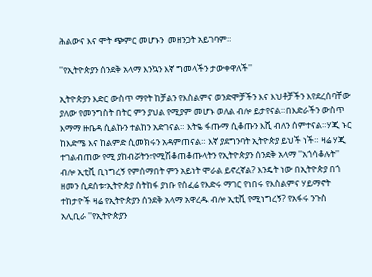ሕልውና እና ሞት ጭምር መሆኑን  መዘንጋት አይገባም።

''የኢትዮጵያን ሰንደቅ አላማ እንኳን እኛ ግመላችን ታውቀዋለች''

ኢትዮጵያን እድር ውስጥ ማየት ከቻልን የእስልምና ወንድሞቻችን እና እህቶቻችን እየደረሰባቸው ያለው የመንግስት በትር ምን ያህል የሚያም መሆኑ ወለል ብሎ ይታየናል።በእድራችን ውስጥ እማማ ዙቤዳ ሲልኩን ተልከን አድገናል። እትዬ ፋጡማ ሲቆጡን እሺ ብለን ሰምተናል።ሃጂ ኑር ከእድሜ እና ከልምድ ሲመክሩን አዳምጠናል። እኛ ያደግንባት ኢትዮጵያ ይህች ነች። ዛሬ ሃጂ ተገልብጠው የሚ ያከብሯትን፣የሚሽቆጠቆጡላትን የኢትዮጵያን ሰንደቅ አላማ ''አጎሳቆሉት'' ብሎ ኢቲቪ ቢነግረኝ የምሰማበት ምን አይነት ሞራል ይኖረኛል? እንዴት ነው በኢትዮጵያ በጎ ዘመን ሲደሰቱ፣ኢትዮጵያ ስትከፋ ያነቡ የሰፈሬ የእድሩ ማገር የነበሩ የእስልምና ሃይማኖት ተከታዮች ዛሬ የኢትዮጵያን ሰንደቅ አላማ አዋረዱ ብሎ ኢቲቪ የሚነግረኝ? የአፋሩ ንጉስ አሊቢራ ''የኢትዮጵያን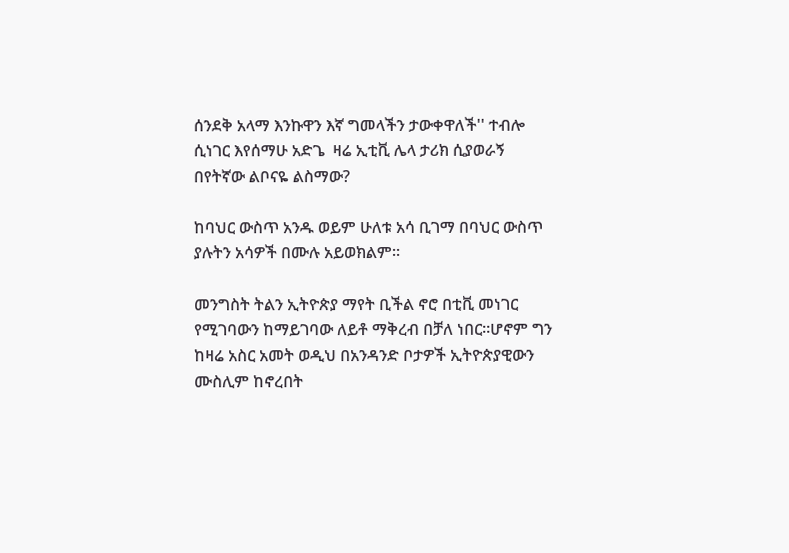ሰንደቅ አላማ እንኩዋን እኛ ግመላችን ታውቀዋለች'' ተብሎ ሲነገር እየሰማሁ አድጌ  ዛሬ ኢቲቪ ሌላ ታሪክ ሲያወራኝ በየትኛው ልቦናዬ ልስማው?

ከባህር ውስጥ አንዱ ወይም ሁለቱ አሳ ቢገማ በባህር ውስጥ ያሉትን አሳዎች በሙሉ አይወክልም።

መንግስት ትልን ኢትዮጵያ ማየት ቢችል ኖሮ በቲቪ መነገር የሚገባውን ከማይገባው ለይቶ ማቅረብ በቻለ ነበር።ሆኖም ግን  ከዛሬ አስር አመት ወዲህ በአንዳንድ ቦታዎች ኢትዮጵያዊውን ሙስሊም ከኖረበት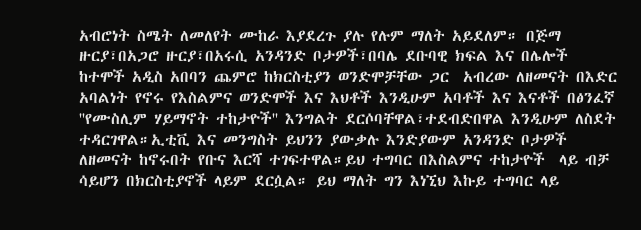አብሮነት ስሜት ለመለየት ሙከራ እያደረጉ ያሉ የሉም ማለት አይደለም። በጅማ ዙርያ፣በአጋሮ ዙርያ፣በአሩሲ አንዳንድ ቦታዎች፣በባሌ ደቡባዊ ክፍል እና በሌሎች ከተሞች አዲስ አበባን ጨምሮ ከክርስቲያን ወንድሞቻቸው ጋር  አብረው ለዘመናት በእድር አባልነት የኖሩ የእስልምና ወንድሞች እና እህቶች እንዲሁም አባቶች እና እናቶች በፅንፈኛ ''የሙስሊም ሃይማኖት ተከታዮች'' እንግልት ደርሶባቸዋል፣ተደብድበዋል እንዲሁም ለስደት ተዳርገዋል።ኢቲቪ እና መንግስት ይህንን ያውቃሉ እንድያውም አንዳንድ ቦታዎች ለዘመናት ከኖሩበት የቡና እርሻ ተገፍተዋል።ይህ ተግባር በእስልምና ተከታዮች  ላይ ብቻ ሳይሆን በክርስቲያኖች ላይም ደርሷል። ይህ ማለት ግን እነኚህ እኩይ ተግባር ላይ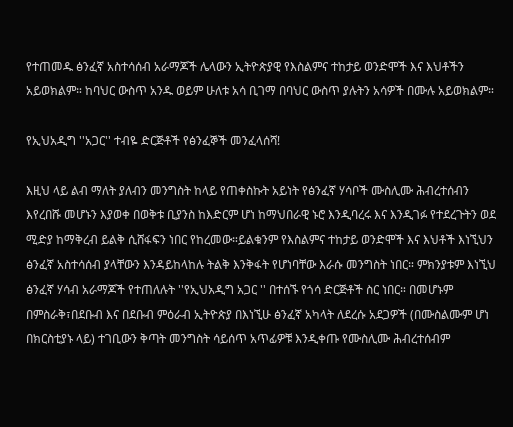የተጠመዱ ፅንፈኛ አስተሳሰብ አራማጆች ሌላውን ኢትዮጵያዊ የእስልምና ተከታይ ወንድሞች እና እህቶችን አይወክልም። ከባህር ውስጥ አንዱ ወይም ሁለቱ አሳ ቢገማ በባህር ውስጥ ያሉትን አሳዎች በሙሉ አይወክልም።

የኢህአዲግ ''አጋር'' ተብዬ ድርጅቶች የፅንፈኞች መንፈላሰሻ!

እዚህ ላይ ልብ ማለት ያለብን መንግስት ከላይ የጠቀስኩት አይነት የፅንፈኛ ሃሳቦች ሙስሊሙ ሕብረተሰብን እየረበሹ መሆኑን እያወቀ በወቅቱ ቢያንስ ከእድርም ሆነ ከማህበራዊ ኑሮ እንዲባረሩ እና እንዲገፉ የተደረጉትን ወደ ሚድያ ከማቅረብ ይልቅ ሲሸፋፍን ነበር የከረመው።ይልቁንም የእስልምና ተከታይ ወንድሞች እና እህቶች እነኚህን ፅንፈኛ አስተሳሰብ ያላቸውን እንዳይከላከሉ ትልቅ እንቅፋት የሆነባቸው እራሱ መንግስት ነበር። ምክንያቱም እነኚህ ፅንፈኛ ሃሳብ አራማጆች የተጠለሉት ''የኢህአዲግ አጋር '' በተሰኙ የጎሳ ድርጅቶች ስር ነበር። በመሆኑም በምስራቅ፣በደቡብ እና በደቡብ ምዕራብ ኢትዮጵያ በእነኚሁ ፅንፈኛ አካላት ለደረሱ አደጋዎች (በሙስልሙም ሆነ በክርስቲያኑ ላይ) ተገቢውን ቅጣት መንግስት ሳይሰጥ አጥፊዎቹ እንዲቀጡ የሙስሊሙ ሕብረተሰብም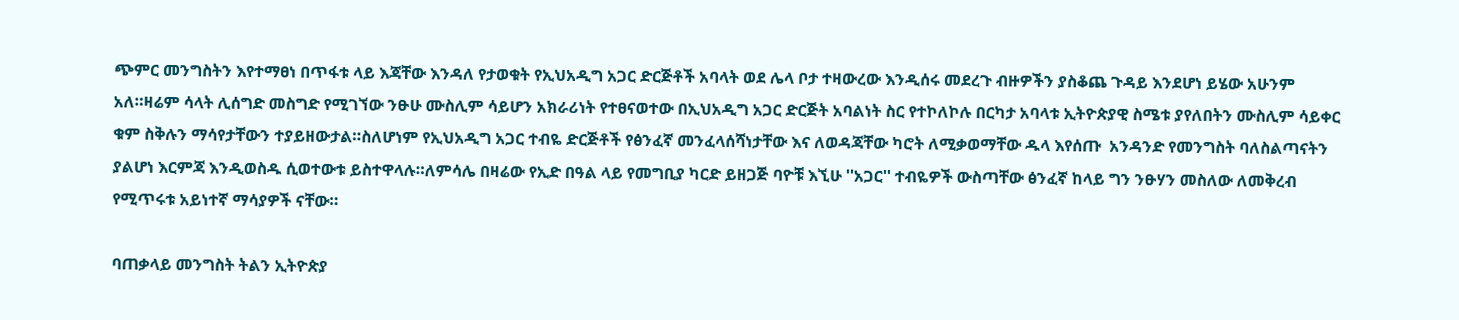ጭምር መንግስትን እየተማፀነ በጥፋቱ ላይ እጃቸው እንዳለ የታወቁት የኢህአዲግ አጋር ድርጅቶች አባላት ወደ ሌላ ቦታ ተዛውረው እንዲሰሩ መደረጉ ብዙዎችን ያስቆጨ ጉዳይ እንደሆነ ይሄው አሁንም አለ።ዛሬም ሳላት ሊሰግድ መስግድ የሚገኘው ንፁሁ ሙስሊም ሳይሆን አክራሪነት የተፀናወተው በኢህአዲግ አጋር ድርጅት አባልነት ስር የተኮለኮሉ በርካታ አባላቱ ኢትዮጵያዊ ስሜቱ ያየለበትን ሙስሊም ሳይቀር ቁም ስቅሉን ማሳየታቸውን ተያይዘውታል።ስለሆነም የኢህአዲግ አጋር ተብዬ ድርጅቶች የፅንፈኛ መንፈላሰሻነታቸው እና ለወዳጃቸው ካሮት ለሚቃወማቸው ዱላ እየሰጡ  አንዳንድ የመንግስት ባለስልጣናትን ያልሆነ እርምጃ እንዲወስዱ ሲወተውቱ ይስተዋላሉ።ለምሳሌ በዛሬው የኢድ በዓል ላይ የመግቢያ ካርድ ይዘጋጅ ባዮቹ እኚሁ ''አጋር'' ተብዬዎች ውስጣቸው ፅንፈኛ ከላይ ግን ንፁሃን መስለው ለመቅረብ የሚጥሩቱ አይነተኛ ማሳያዎች ናቸው።

ባጠቃላይ መንግስት ትልን ኢትዮጵያ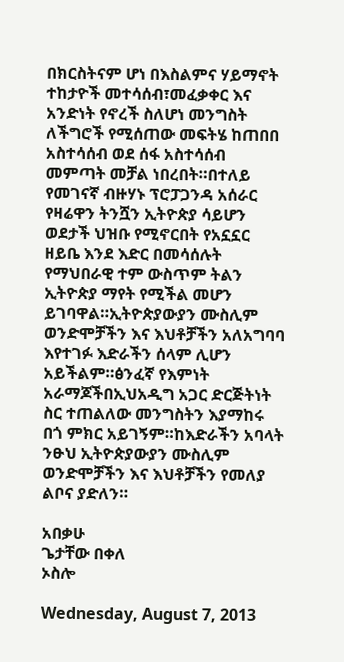በክርስትናም ሆነ በእስልምና ሃይማኖት ተከታዮች መተሳሰብ፣መፈቃቀር እና አንድነት የኖረች ስለሆነ መንግስት ለችግሮች የሚሰጠው መፍትሄ ከጠበበ አስተሳሰብ ወደ ሰፋ አስተሳሰብ መምጣት መቻል ነበረበት።በተለይ የመገናኛ ብዙሃኑ ፕሮፓጋንዳ አሰራር የዛሬዋን ትንሿን ኢትዮጵያ ሳይሆን ወደታች ህዝቡ የሚኖርበት የአኗኗር ዘይቤ እንደ እድር በመሳሰሉት የማህበራዊ ተም ውስጥም ትልን ኢትዮጵያ ማየት የሚችል መሆን ይገባዋል።ኢትዮጵያውያን ሙስሊም ወንድሞቻችን እና እህቶቻችን አለአግባባ እየተገፉ እድራችን ሰላም ሊሆን አይችልም።ፅንፈኛ የእምነት አራማጆችበኢህአዲግ አጋር ድርጅትነት ስር ተጠልለው መንግስትን እያማከሩ በጎ ምክር አይገኝም።ከእድራችን አባላት ንፁህ ኢትዮጵያውያን ሙስሊም ወንድሞቻችን እና እህቶቻችን የመለያ ልቦና ያድለን።

አበቃሁ
ጌታቸው በቀለ
ኦስሎ

Wednesday, August 7, 2013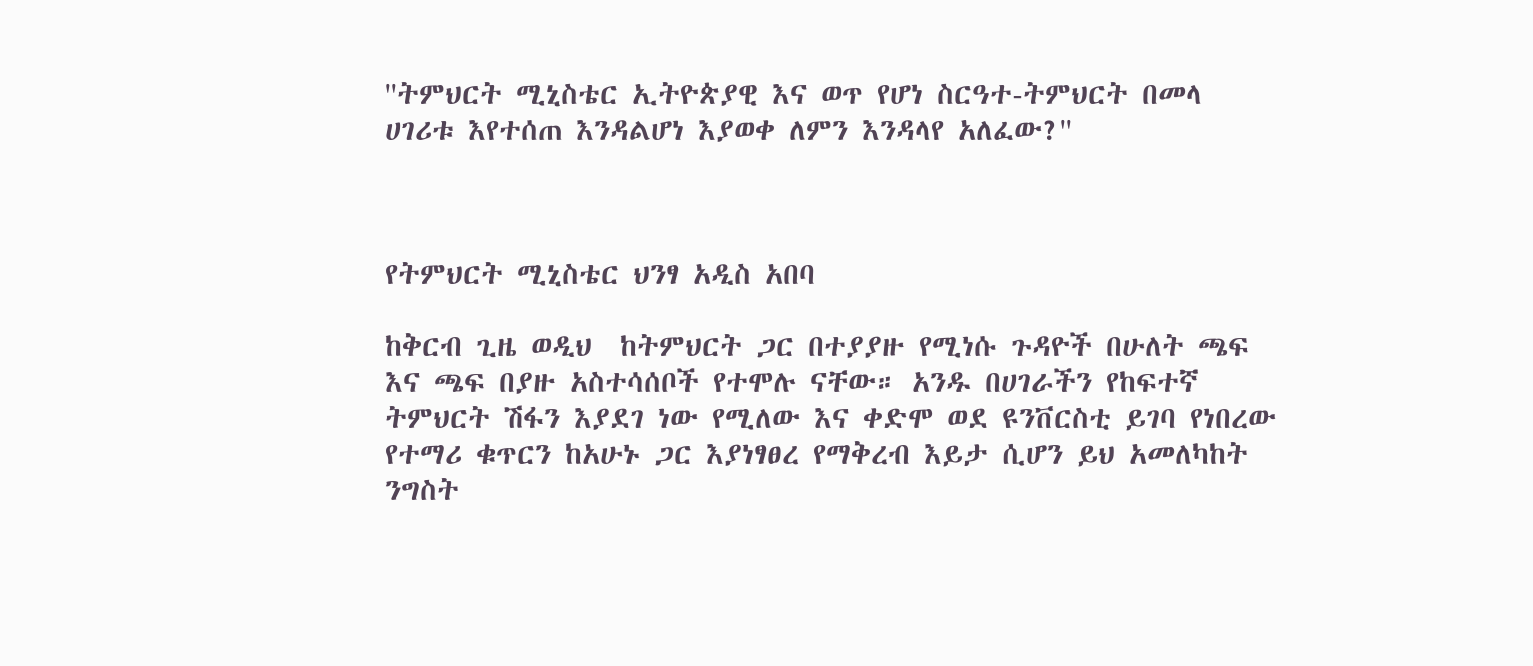''ትምህርት ሚኒስቴር ኢትዮጵያዊ እና ወጥ የሆነ ስርዓተ-ትምህርት በመላ ሀገሪቱ እየተሰጠ እንዳልሆነ እያወቀ ለምን እንዳላየ አለፈው?''



የትምህርት ሚኒስቴር ህንፃ አዲስ አበባ

ከቅርብ ጊዜ ወዲህ  ከትምህርት ጋር በተያያዙ የሚነሱ ጉዳዮች በሁለት ጫፍ እና ጫፍ በያዙ አስተሳሰቦች የተሞሉ ናቸው። አንዱ በሀገራችን የከፍተኛ ትምህርት ሽፋን እያደገ ነው የሚለው እና ቀድሞ ወደ ዩንቨርስቲ ይገባ የነበረው የተማሪ ቁጥርን ከአሁኑ ጋር እያነፃፀረ የማቅረብ እይታ ሲሆን ይህ አመለካከት ንግስት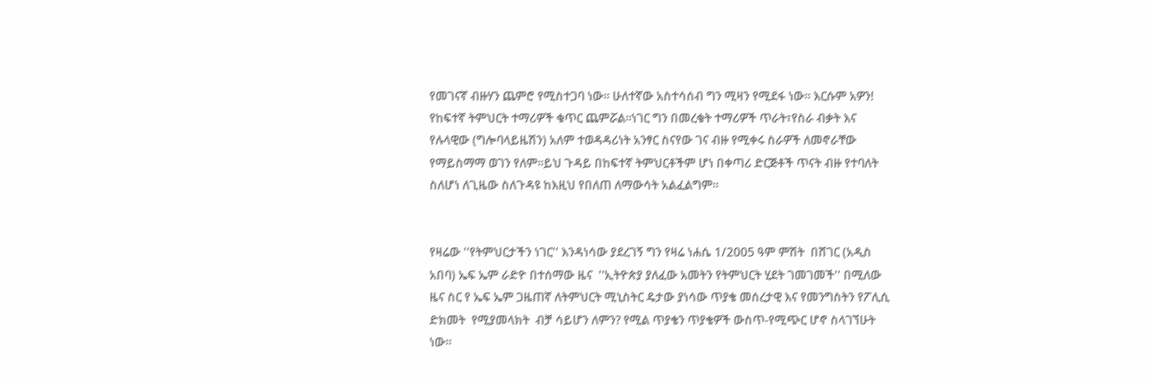የመገናኛ ብዙሃን ጨምሮ የሚስተጋባ ነው። ሁለተኛው አስተሳሰብ ግን ሚዛን የሚደፋ ነው። እርሱም አዎን! የከፍተኛ ትምህርት ተማሪዎች ቁጥር ጨምሯል።ነገር ግን በመረቁት ተማሪዎች ጥራት፣የስራ ብቃት እና የሉላዊው (ግሎባላይዜሽን) አለም ተወዳዳሪነት አንፃር ስናየው ገና ብዙ የሚቀሩ ስራዎች ለመኖራቸው የማይስማማ ወገን የለም።ይህ ጉዳይ በከፍተኛ ትምህርቶችም ሆነ በቀጣሪ ድርጅቶች ጥናት ብዙ የተባለት ስለሆነ ለጊዜው ስለጉዳዩ ከእዚህ የበለጠ ለማውሳት አልፈልግም።


የዛሬው ''የትምህርታችን ነገር'' እንዳነሳው ያደረገኝ ግን የዛሬ ነሐሴ 1/2005 ዓም ምሽት  በሸገር (አዲስ አበባ) ኤፍ ኤም ራድዮ በተሰማው ዜና  ''ኢትዮጵያ ያለፈው አመትን የትምህርት ሂደት ገመገመች'' በሚለው ዜና ስር የ ኤፍ ኤም ጋዜጠኛ ለትምህርት ሚኒስትር ዴታው ያነሳው ጥያቄ መሰረታዊ እና የመንግስትን የፖሊሲ ድክመት  የሚያመላክት  ብቻ ሳይሆን ለምን? የሚል ጥያቄን ጥያቄዎች ውስጥ-የሚጭር ሆኖ ስላገኘሁት ነው።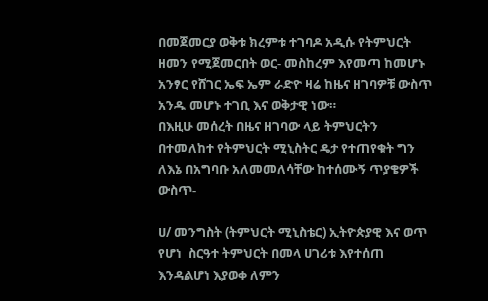በመጀመርያ ወቅቱ ክረምቱ ተገባዶ አዲሱ የትምህርት ዘመን የሚጀመርበት ወር- መስከረም እየመጣ ከመሆኑ አንፃር የሸገር ኤፍ ኤም ራድዮ ዛሬ ከዜና ዘገባዎቹ ውስጥ አንዱ መሆኑ ተገቢ እና ወቅታዊ ነው።
በእዚሁ መሰረት በዜና ዘገባው ላይ ትምህርትን በተመለከተ የትምህርት ሚኒስትር ዴታ የተጠየቁት ግን ለእኔ በአግባቡ አለመመለሳቸው ከተሰሙኝ ጥያቄዎች ውስጥ-

ሀ/ መንግስት (ትምህርት ሚኒስቴር) ኢትዮጵያዊ እና ወጥ የሆነ  ስርዓተ ትምህርት በመላ ሀገሪቱ እየተሰጠ እንዳልሆነ እያወቀ ለምን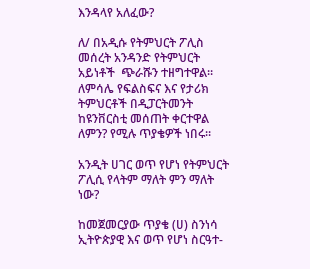እንዳላየ አለፈው?

ለ/ በአዲሱ የትምህርት ፖሊስ መሰረት አንዳንድ የትምህርት አይነቶች  ጭራሹን ተዘግተዋል። ለምሳሌ የፍልስፍና እና የታሪክ ትምህርቶች በዲፓርትመንት ከዩንቨርስቲ መሰጠት ቀርተዋል ለምን? የሚሉ ጥያቄዎች ነበሩ።

አንዲት ሀገር ወጥ የሆነ የትምህርት ፖሊሲ የላትም ማለት ምን ማለት ነው?

ከመጀመርያው ጥያቄ (ሀ) ስንነሳ ኢትዮጵያዊ እና ወጥ የሆነ ስርዓተ-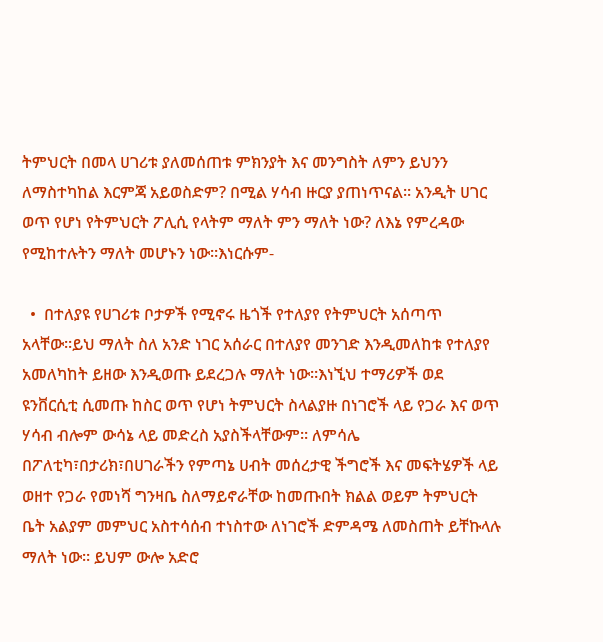ትምህርት በመላ ሀገሪቱ ያለመሰጠቱ ምክንያት እና መንግስት ለምን ይህንን ለማስተካከል እርምጃ አይወስድም? በሚል ሃሳብ ዙርያ ያጠነጥናል። አንዲት ሀገር ወጥ የሆነ የትምህርት ፖሊሲ የላትም ማለት ምን ማለት ነው? ለእኔ የምረዳው የሚከተሉትን ማለት መሆኑን ነው።እነርሱም-

  •  በተለያዩ የሀገሪቱ ቦታዎች የሚኖሩ ዜጎች የተለያየ የትምህርት አሰጣጥ አላቸው።ይህ ማለት ስለ አንድ ነገር አሰራር በተለያየ መንገድ እንዲመለከቱ የተለያየ አመለካከት ይዘው እንዲወጡ ይደረጋሉ ማለት ነው።እነኚህ ተማሪዎች ወደ ዩንቨርሲቲ ሲመጡ ከስር ወጥ የሆነ ትምህርት ስላልያዙ በነገሮች ላይ የጋራ እና ወጥ ሃሳብ ብሎም ውሳኔ ላይ መድረስ አያስችላቸውም። ለምሳሌ በፖለቲካ፣በታሪክ፣በሀገራችን የምጣኔ ሀብት መሰረታዊ ችግሮች እና መፍትሄዎች ላይ ወዘተ የጋራ የመነሻ ግንዛቤ ስለማይኖራቸው ከመጡበት ክልል ወይም ትምህርት ቤት አልያም መምህር አስተሳሰብ ተነስተው ለነገሮች ድምዳሜ ለመስጠት ይቸኩላሉ ማለት ነው። ይህም ውሎ አድሮ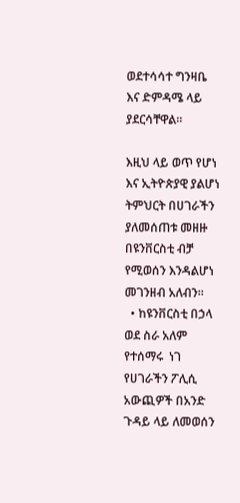ወደተሳሳተ ግንዛቤ እና ድምዳሜ ላይ ያደርሳቸዋል።

እዚህ ላይ ወጥ የሆነ እና ኢትዮጵያዊ ያልሆነ ትምህርት በሀገራችን ያለመሰጠቱ መዘዙ በዩንቨርስቲ ብቻ የሚወሰን እንዳልሆነ መገንዘብ አለብን።
  • ከዩንቨርስቲ በኃላ ወደ ስራ አለም የተሰማሩ  ነገ የሀገራችን ፖሊሲ  አውጪዎች በአንድ ጉዳይ ላይ ለመወሰን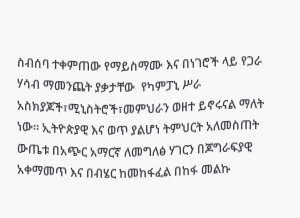ስብሰባ ተቀምጠው የማይስማሙ እና በነገሮች ላይ የጋራ ሃሳብ ማመንጨት ያቃታቸው  የካምፓኒ ሥራ አስክያጆች፣ሚኒስትሮች፣መምህራን ወዘተ ይኖሩናል ማለት ነው። ኢትዮጵያዊ እና ወጥ ያልሆነ ትምህርት አለመስጠት ውጤቱ በአጭር አማርኛ ለመግለፅ ሃገርን በጆግራፍያዊ አቀማመጥ እና በብሄር ከመከፋፈል በከፋ መልኩ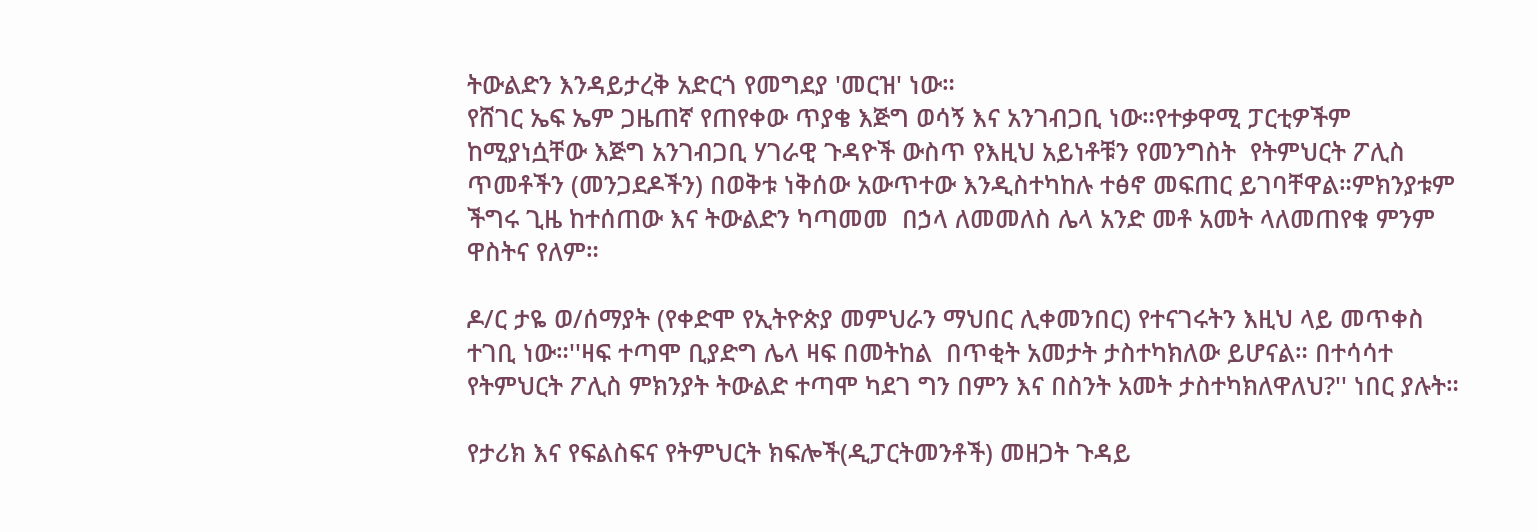ትውልድን እንዳይታረቅ አድርጎ የመግደያ 'መርዝ' ነው።
የሸገር ኤፍ ኤም ጋዜጠኛ የጠየቀው ጥያቄ እጅግ ወሳኝ እና አንገብጋቢ ነው።የተቃዋሚ ፓርቲዎችም ከሚያነሷቸው እጅግ አንገብጋቢ ሃገራዊ ጉዳዮች ውስጥ የእዚህ አይነቶቹን የመንግስት  የትምህርት ፖሊስ ጥመቶችን (መንጋደዶችን) በወቅቱ ነቅሰው አውጥተው እንዲስተካከሉ ተፅኖ መፍጠር ይገባቸዋል።ምክንያቱም ችግሩ ጊዜ ከተሰጠው እና ትውልድን ካጣመመ  በኃላ ለመመለስ ሌላ አንድ መቶ አመት ላለመጠየቁ ምንም ዋስትና የለም።

ዶ/ር ታዬ ወ/ሰማያት (የቀድሞ የኢትዮጵያ መምህራን ማህበር ሊቀመንበር) የተናገሩትን እዚህ ላይ መጥቀስ ተገቢ ነው።''ዛፍ ተጣሞ ቢያድግ ሌላ ዛፍ በመትከል  በጥቂት አመታት ታስተካክለው ይሆናል። በተሳሳተ የትምህርት ፖሊስ ምክንያት ትውልድ ተጣሞ ካደገ ግን በምን እና በስንት አመት ታስተካክለዋለህ?'' ነበር ያሉት።

የታሪክ እና የፍልስፍና የትምህርት ክፍሎች(ዲፓርትመንቶች) መዘጋት ጉዳይ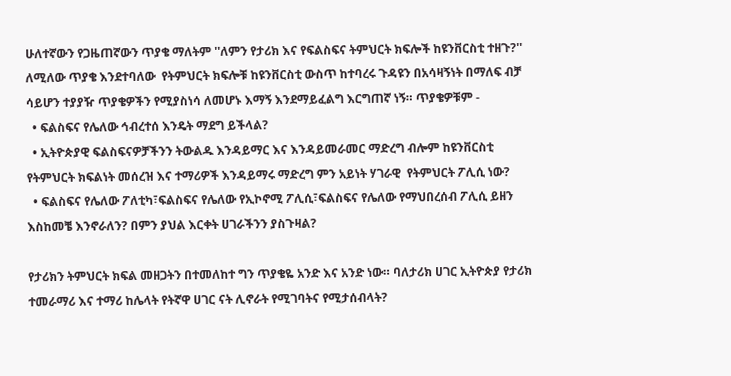ሁለተኛውን የጋዜጠኛውን ጥያቄ ማለትም ''ለምን የታሪክ እና የፍልስፍና ትምህርት ክፍሎች ከዩንቨርስቲ ተዘጉ?'' ለሚለው ጥያቄ እንደተባለው  የትምህርት ክፍሎቹ ከዩንቨርስቲ ውስጥ ከተባረሩ ጉዳዩን በአሳዛኝነት በማለፍ ብቻ ሳይሆን ተያያዥ ጥያቄዎችን የሚያስነሳ ለመሆኑ እማኝ እንደማይፈልግ እርግጠኛ ነኝ። ጥያቄዎቹም -
  • ፍልስፍና የሌለው ኅብረተሰ እንዴት ማደግ ይችላል?
  • ኢትዮጵያዊ ፍልስፍናዎቻችንን ትውልዱ እንዳይማር እና እንዳይመራመር ማድረግ ብሎም ከዩንቨርስቲ የትምህርት ክፍልነት መሰረዝ እና ተማሪዎች እንዳይማሩ ማድረግ ምን አይነት ሃገራዊ  የትምህርት ፖሊሲ ነው?
  • ፍልስፍና የሌለው ፖለቲካ፣ፍልስፍና የሌለው የኢኮኖሚ ፖሊሲ፣ፍልስፍና የሌለው የማህበረሰብ ፖሊሲ ይዘን እስከመቼ እንኖራለን? በምን ያህል እርቀት ሀገራችንን ያስጉዛል?

የታሪክን ትምህርት ክፍል መዘጋትን በተመለከተ ግን ጥያቄዬ አንድ እና አንድ ነው። ባለታሪክ ሀገር ኢትዮጵያ የታሪክ ተመራማሪ እና ተማሪ ከሌላት የትኛዋ ሀገር ናት ሊኖራት የሚገባትና የሚታሰብላት?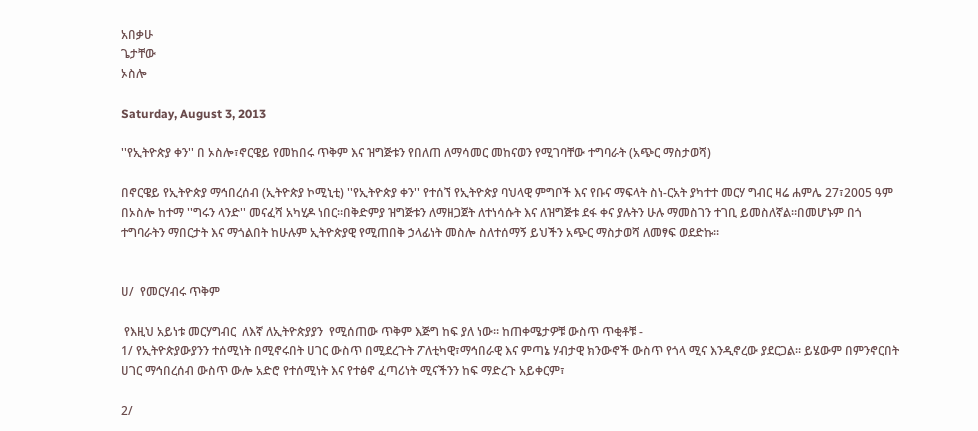አበቃሁ
ጌታቸው
ኦስሎ

Saturday, August 3, 2013

''የኢትዮጵያ ቀን'' በ ኦስሎ፣ኖርዌይ የመከበሩ ጥቅም እና ዝግጅቱን የበለጠ ለማሳመር መከናወን የሚገባቸው ተግባራት (አጭር ማስታወሻ)

በኖርዌይ የኢትዮጵያ ማኅበረሰብ (ኢትዮጵያ ኮሚኒቲ) ''የኢትዮጵያ ቀን'' የተሰኘ የኢትዮጵያ ባህላዊ ምግቦች እና የቡና ማፍላት ስነ-ርአት ያካተተ መርሃ ግብር ዛሬ ሐምሌ 27፣2005 ዓም በኦስሎ ከተማ ''ግሩን ላንድ'' መናፈሻ አካሂዶ ነበር።በቅድምያ ዝግጅቱን ለማዘጋጀት ለተነሳሱት እና ለዝግጅቱ ደፋ ቀና ያሉትን ሁሉ ማመስገን ተገቢ ይመስለኛል።በመሆኑም በጎ ተግባራትን ማበርታት እና ማጎልበት ከሁሉም ኢትዮጵያዊ የሚጠበቅ ኃላፊነት መስሎ ስለተሰማኝ ይህችን አጭር ማስታወሻ ለመፃፍ ወደድኩ።


ሀ/  የመርሃብሩ ጥቅም

 የእዚህ አይነቱ መርሃግብር  ለእኛ ለኢትዮጵያያን  የሚሰጠው ጥቅም እጅግ ከፍ ያለ ነው። ከጠቀሜታዎቹ ውስጥ ጥቂቶቹ -
1/ የኢትዮጵያውያንን ተሰሚነት በሚኖሩበት ሀገር ውስጥ በሚደረጉት ፖለቲካዊ፣ማኅበራዊ እና ምጣኔ ሃብታዊ ክንውኖች ውስጥ የጎላ ሚና እንዲኖረው ያደርጋል። ይሄውም በምንኖርበት ሀገር ማኅበረሰብ ውስጥ ውሎ አድሮ የተሰሚነት እና የተፅኖ ፈጣሪነት ሚናችንን ከፍ ማድረጉ አይቀርም፣

2/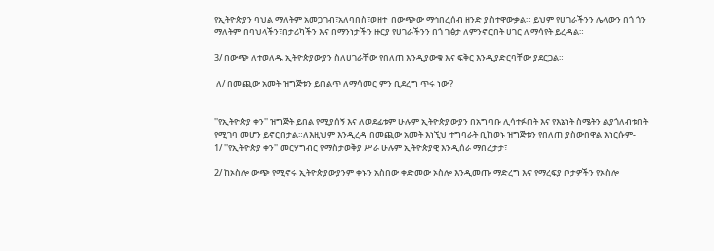የኢትዮጵያን ባህል ማለትም አመጋገብ፣አለባበስ፣ወዘተ  በውጭው ማኅበረሰብ ዘንድ ያስተዋውቃል። ይህም የሀገራችንን ሌላውን በጎ ጎን ማለትም በባህላችን፣በታሪካችን እና በማንነታችን ዙርያ የሀገራችንን በጎ ገፅታ ለምንኖርበት ሀገር ለማሳየት ይረዳል።

3/ በውጭ ለተወለዱ ኢትዮጵያውያን ስለሀገራቸው የበለጠ እንዲያውቁ እና ፍቅር እንዲያድርባቸው ያደርጋል።

 ለ/ በመጪው አመት ዝግጅቱን ይበልጥ ለማሳመር ምን ቢደረግ ጥሩ ነው?


''የኢትዮጵያ ቀን'' ዝግጅት ይበል የሚያሰኝ እና ለወደፊቱም ሁሉም ኢትዮጵያውያን በአግባቡ ሊሳተፉበት እና የእኔነት ስሜትን ልያጎለብቱበት የሚገባ መሆን ይኖርበታል።ለእዚህም እንዲረዳ በመጪው አመት እነኚህ ተግባራት ቢከወኑ ዝግጅቱን የበለጠ ያስውበዋል እነርሱም-
1/ ''የኢትዮጵያ ቀን'' መርሃግብር የማስታወቅያ ሥራ ሁሉም ኢትዮጵያዊ እንዲሰራ ማበረታታ፣

2/ ከኦስሎ ውጭ የሚኖሩ ኢትዮጵያውያንም ቀኑን አስበው ቀድመው ኦስሎ እንዲመጡ ማድረግ እና የማረፍያ ቦታዎችን የኦስሎ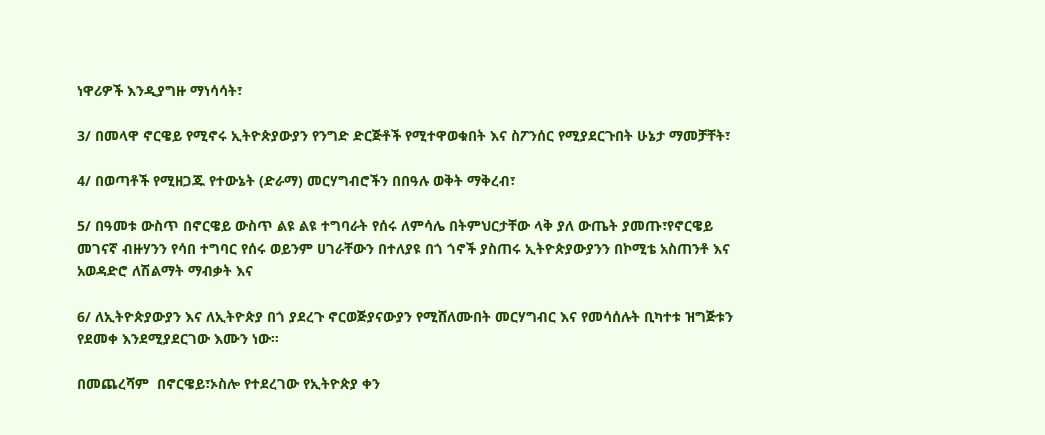ነዋሪዎች እንዲያግዙ ማነሳሳት፣

3/ በመላዋ ኖርዌይ የሚኖሩ ኢትዮጵያውያን የንግድ ድርጅቶች የሚተዋወቁበት እና ስፖንሰር የሚያደርጉበት ሁኔታ ማመቻቸት፣

4/ በወጣቶች የሚዘጋጁ የተውኔት (ድራማ) መርሃግብሮችን በበዓሉ ወቅት ማቅረብ፣

5/ በዓመቱ ውስጥ በኖርዌይ ውስጥ ልዩ ልዩ ተግባራት የሰሩ ለምሳሌ በትምህርታቸው ላቅ ያለ ውጤት ያመጡ፣የኖርዌይ መገናኛ ብዙሃንን የሳበ ተግባር የሰሩ ወይንም ሀገራቸውን በተለያዩ በጎ ጎኖች ያስጠሩ ኢትዮጵያውያንን በኮሚቴ አስጠንቶ እና አወዳድሮ ለሽልማት ማብቃት እና

6/ ለኢትዮጵያውያን እና ለኢትዮጵያ በጎ ያደረጉ ኖርወጅያናውያን የሚሸለሙበት መርሃግብር እና የመሳሰሉት ቢካተቱ ዝግጅቱን የደመቀ እንደሚያደርገው እሙን ነው።

በመጨረሻም  በኖርዌይ፣ኦስሎ የተደረገው የኢትዮጵያ ቀን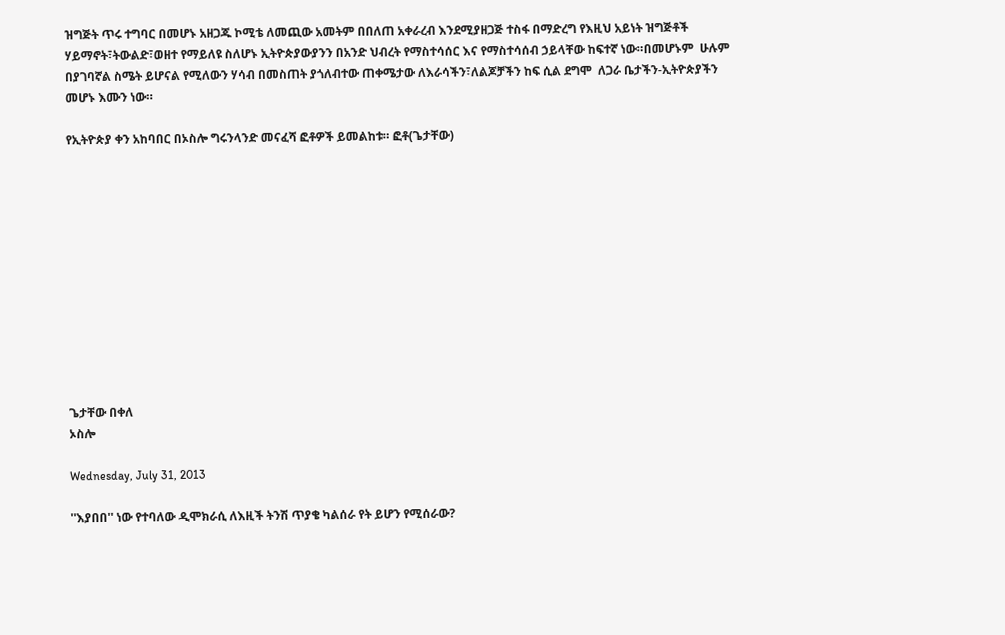ዝግጅት ጥሩ ተግባር በመሆኑ አዘጋጁ ኮሚቴ ለመጪው አመትም በበለጠ አቀራረብ እንደሚያዘጋጅ ተስፋ በማድረግ የእዚህ አይነት ዝግጅቶች  ሃይማኖት፣ትውልድ፣ወዘተ የማይለዩ ስለሆኑ ኢትዮጵያውያንን በአንድ ህብረት የማስተሳሰር እና የማስተሳሰብ ኃይላቸው ከፍተኛ ነው።በመሆኑም  ሁሉም በያገባኛል ስሜት ይሆናል የሚለውን ሃሳብ በመስጠት ያጎለብተው ጠቀሜታው ለእራሳችን፣ለልጆቻችን ከፍ ሲል ደግሞ  ለጋራ ቤታችን-ኢትዮጵያችን መሆኑ እሙን ነው።

የኢትዮጵያ ቀን አከባበር በኦስሎ ግሩንላንድ መናፈሻ ፎቶዎች ይመልከቱ። ፎቶ(ጌታቸው)












ጌታቸው በቀለ
ኦስሎ

Wednesday, July 31, 2013

''እያበበ'' ነው የተባለው ዲሞክራሲ ለእዚች ትንሽ ጥያቄ ካልሰራ የት ይሆን የሚሰራው?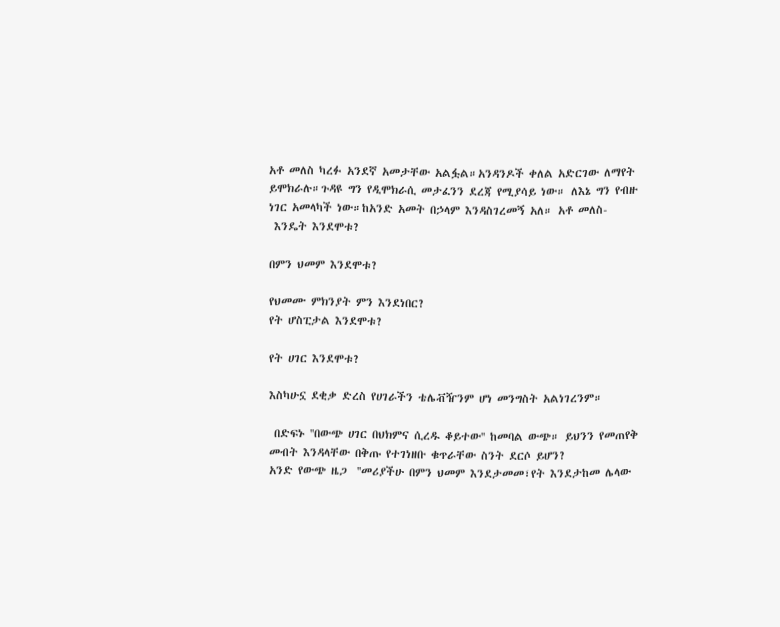አቶ መለስ ካረፉ አንደኛ አመታቸው አልፏል።አንዳንዶች ቀለል አድርገው ለማየት ይሞክራሉ።ጉዳዩ ግን የዲሞክራሲ መታፈንን ደረጃ የሚያሳይ ነው። ለእኔ ግን የብዙ ነገር አመላካች ነው።ከአንድ አመት በኃላም እንዳስገረመኝ አለ። አቶ መለስ-
 እንዴት እንደሞቱ?

በምን ህመም እንደሞቱ?

የህመሙ ምክንያት ምን እንደነበር?
የት ሆስፒታል እንደሞቱ?

የት ሀገር እንደሞቱ?

እስካሁኗ ደቂቃ ድረስ የሀገራችን ቴሌቭዥንም ሆነ መንግስት አልነገረንም።

 በድፍኑ ''በውጭ ሀገር በህክምና ሲረዱ ቆይተው'' ከመባል ውጭ። ይህንን የመጠየቅ መብት እንዳላቸው በቅጡ የተገነዘቡ ቁጥራቸው ስንት ደርሶ ይሆን?
አንድ የውጭ ዜጋ  ''መሪያችሁ በምን ህመም እንደታመመ፣የት እንደታከመ ሌላው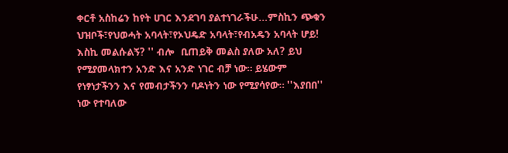ቀርቶ አስከሬን ከየት ሀገር እንደገባ ያልተነገራችሁ...ምስኪን ጭቁን ህዝቦች፣የህወሓት አባላት፣የኦህዴድ አባላት፣የብአዴን አባላት ሆይ!  እስኪ መልሱልኝ? '' ብሎ  ቢጠይቅ መልስ ያለው አለ? ይህ የሚያመላክተን አንድ እና አንድ ነገር ብቻ ነው። ይሄውም  የነፃነታችንን እና የመብታችንን ባዶነትን ነው የሚያሳየው። ''እያበበ'' ነው የተባለው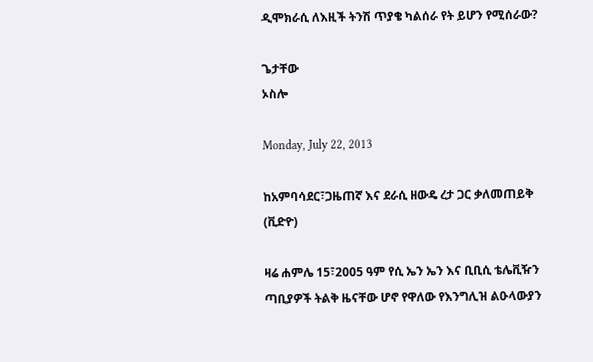ዲሞክራሲ ለእዚች ትንሽ ጥያቄ ካልሰራ የት ይሆን የሚሰራው?

ጌታቸው
ኦስሎ

Monday, July 22, 2013

ከአምባሳደር፣ጋዜጠኛ እና ደራሲ ዘውዴ ረታ ጋር ቃለመጠይቅ (ቪድዮ)

ዛሬ ሐምሌ 15፣2005 ዓም የሲ ኤን ኤን እና ቢቢሲ ቴሌቪዥን ጣቢያዎች ትልቅ ዜናቸው ሆኖ የዋለው የእንግሊዝ ልዑላውያን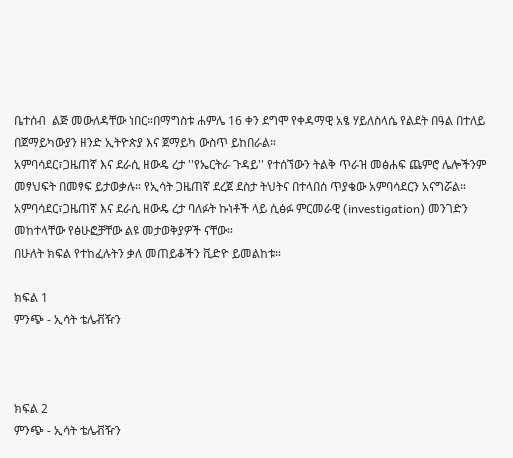ቤተሰብ  ልጅ መውለዳቸው ነበር።በማግስቱ ሐምሌ 16 ቀን ደግሞ የቀዳማዊ አፄ ሃይለስላሴ የልደት በዓል በተለይ በጀማይካውያን ዘንድ ኢትዮጵያ እና ጀማይካ ውስጥ ይከበራል።
አምባሳደር፣ጋዜጠኛ እና ደራሲ ዘውዴ ረታ ''የኤርትራ ጉዳይ'' የተሰኘውን ትልቅ ጥራዝ መፅሐፍ ጨምሮ ሌሎችንም መፃህፍት በመፃፍ ይታወቃሉ። የኢሳት ጋዜጠኛ ደረጀ ደስታ ትህትና በተላበሰ ጥያቄው አምባሳደርን አናግሯል።
አምባሳደር፣ጋዜጠኛ እና ደራሲ ዘውዴ ረታ ባለፉት ኩነቶች ላይ ሲፅፉ ምርመራዊ (investigation) መንገድን መከተላቸው የፅሁፎቻቸው ልዩ መታወቅያዎች ናቸው።
በሁለት ክፍል የተከፈሉትን ቃለ መጠይቆችን ቪድዮ ይመልከቱ።

ክፍል 1
ምንጭ - ኢሳት ቴሌቭዥን



ክፍል 2
ምንጭ - ኢሳት ቴሌቭዥን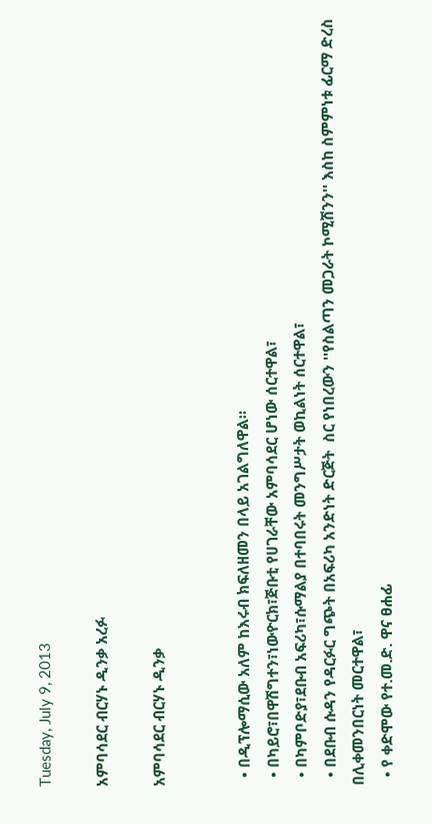Tuesday, July 9, 2013

አምባሳደር ብርሃኑ ዲንቃ አረፉ

አምባሳደር ብርሃኑ ዲንቃ


  • በዲፕሎማሲው አለም ከእሩብ ክፍለዘመን በላይ አገልግለዋል።
  • በካይሮ፣በዋሽግተን፣ነውዮርክ፣ጅቡቲ የሀገራቸው አምባሳደር ሆነው ሰርተዋል፣
  • በካምቦድያ፣ደቡብ አፍሪካ፣ሱማልያ በተባበሩት መንግሥታት ወኪልነት ሰርተዋል፣
  • በደቡብ ሱዳን የዳርፉር ግጭት በአፍሪካ አንድነት ድርጅት  ስር የነበረውን ''የስልጣን መጋራት ኮሚሽንን'' እስከ ስምምነቱ ፊርማ ድረስ በሊቀመንበርነት መርተዋል፣
  • የ ቀድሞው የተ.መ.ድ. ዋና ፀሐፊ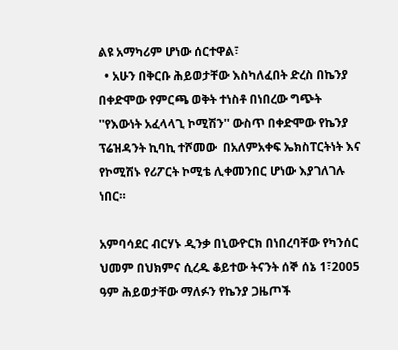ልዩ አማካሪም ሆነው ሰርተዋል፣
  • አሁን በቅርቡ ሕይወታቸው እስካለፈበት ድረስ በኬንያ በቀድሞው የምርጫ ወቅት ተነስቶ በነበረው ግጭት ''የእውነት አፈላላጊ ኮሚሽን'' ውስጥ በቀድሞው የኬንያ ፕሬዝዳንት ኪባኪ ተሾመው  በአለምአቀፍ ኤክስፐርትነት እና የኮሚሽኑ የሪፖርት ኮሚቴ ሊቀመንበር ሆነው እያገለገሉ ነበር።

አምባሳደር ብርሃኑ ዲንቃ በኒውዮርክ በነበረባቸው የካንሰር ህመም በህክምና ሲረዱ ቆይተው ትናንት ሰኞ ሰኔ 1፣2005 ዓም ሕይወታቸው ማለፉን የኬንያ ጋዜጦች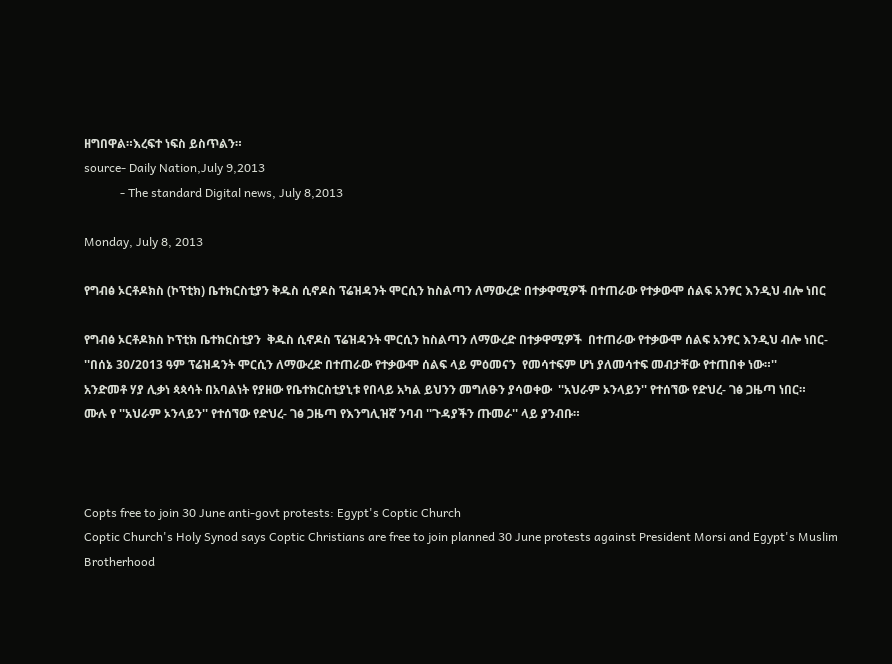ዘግበዋል።እረፍተ ነፍስ ይስጥልን።
source- Daily Nation,July 9,2013
            - The standard Digital news, July 8,2013

Monday, July 8, 2013

የግብፅ ኦርቶዶክስ (ኮፕቲክ) ቤተክርስቲያን ቅዱስ ሲኖዶስ ፕሬዝዳንት ሞርሲን ከስልጣን ለማውረድ በተቃዋሚዎች በተጠራው የተቃውሞ ሰልፍ አንፃር እንዲህ ብሎ ነበር

የግብፅ ኦርቶዶክስ ኮፕቲክ ቤተክርስቲያን  ቅዱስ ሲኖዶስ ፕሬዝዳንት ሞርሲን ከስልጣን ለማውረድ በተቃዋሚዎች  በተጠራው የተቃውሞ ሰልፍ አንፃር እንዲህ ብሎ ነበር-
''በሰኔ 30/2013 ዓም ፕሬዝዳንት ሞርሲን ለማውረድ በተጠራው የተቃውሞ ሰልፍ ላይ ምዕመናን  የመሳተፍም ሆነ ያለመሳተፍ መብታቸው የተጠበቀ ነው።''
አንድመቶ ሃያ ሊቃነ ጳጳሳት በአባልነት የያዘው የቤተክርስቲያኒቱ የበላይ አካል ይህንን መግለፁን ያሳወቀው  ''አህራም ኦንላይን'' የተሰኘው የድህረ- ገፅ ጋዜጣ ነበር።
ሙሉ የ ''አህራም ኦንላይን'' የተሰኘው የድህረ- ገፅ ጋዜጣ የእንግሊዝኛ ንባብ ''ጉዳያችን ጡመራ'' ላይ ያንብቡ።



Copts free to join 30 June anti-govt protests: Egypt's Coptic Church
Coptic Church's Holy Synod says Coptic Christians are free to join planned 30 June protests against President Morsi and Egypt's Muslim Brotherhood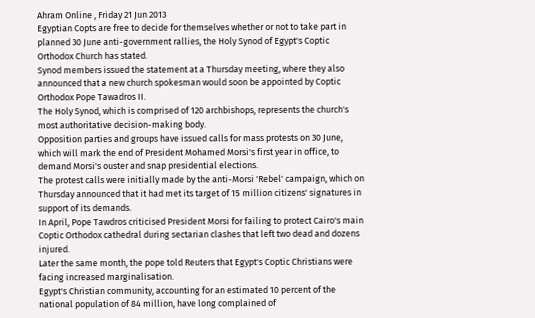Ahram Online , Friday 21 Jun 2013
Egyptian Copts are free to decide for themselves whether or not to take part in planned 30 June anti-government rallies, the Holy Synod of Egypt's Coptic Orthodox Church has stated.
Synod members issued the statement at a Thursday meeting, where they also announced that a new church spokesman would soon be appointed by Coptic Orthodox Pope Tawadros II.
The Holy Synod, which is comprised of 120 archbishops, represents the church's most authoritative decision-making body.
Opposition parties and groups have issued calls for mass protests on 30 June, which will mark the end of President Mohamed Morsi's first year in office, to demand Morsi's ouster and snap presidential elections.
The protest calls were initially made by the anti-Morsi 'Rebel' campaign, which on Thursday announced that it had met its target of 15 million citizens' signatures in support of its demands.
In April, Pope Tawdros criticised President Morsi for failing to protect Cairo's main Coptic Orthodox cathedral during sectarian clashes that left two dead and dozens injured.
Later the same month, the pope told Reuters that Egypt's Coptic Christians were facing increased marginalisation.
Egypt's Christian community, accounting for an estimated 10 percent of the national population of 84 million, have long complained of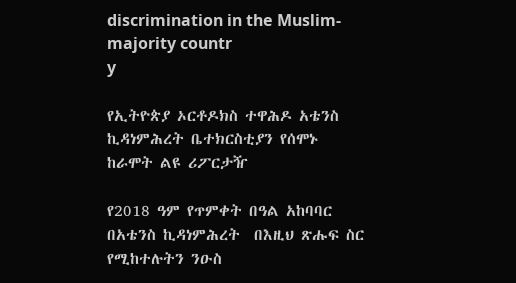discrimination in the Muslim-majority countr
y

የኢትዮጵያ ኦርቶዶክስ ተዋሕዶ አቴንስ ኪዳነምሕረት ቤተክርስቲያን የሰሞኑ ከራሞት ልዩ ሪፖርታዥ

የ2018 ዓም የጥምቀት በዓል አከባባር በአቴንስ ኪዳነምሕረት  በእዚህ ጽሑፍ ስር የሚከተሉትን ንዑስ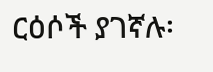ርዕሶች ያገኛሉ፡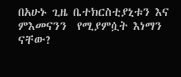በአሁኑ ጊዜ ቤተክርስቲያኒቱን እና ምእመናንን  የሚያምሷት እነማን ናቸው?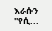እራሱን ''የሲ...